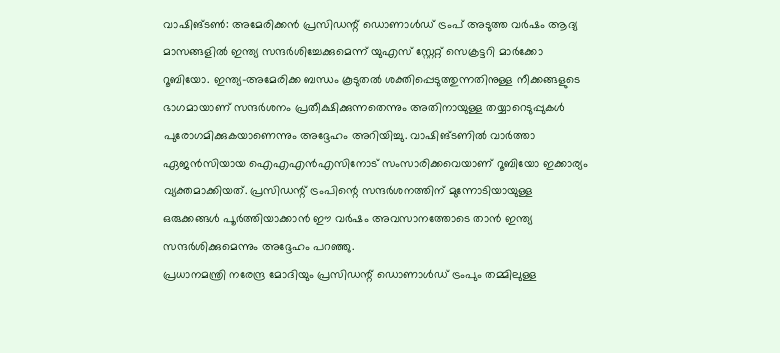വാഷിങ്ടൺ: അമേരിക്കൻ പ്രസിഡന്റ് ഡൊണാൾഡ് ട്രംപ് അടുത്ത വർഷം ആദ്യ മാസങ്ങളിൽ ഇന്ത്യ സന്ദർശിച്ചേക്കുമെന്ന് യുഎസ് സ്റ്റേറ്റ് സെക്രട്ടറി മാർക്കോ റൂബിയോ. ഇന്ത്യ-അമേരിക്ക ബന്ധം കൂടുതൽ ശക്തിപ്പെടുത്തുന്നതിനുള്ള നീക്കങ്ങളുടെ ഭാഗമായാണ് സന്ദർശനം പ്രതീക്ഷിക്കുന്നതെന്നും അതിനായുള്ള തയ്യാറെടുപ്പുകൾ പുരോഗമിക്കുകയാണെന്നും അദ്ദേഹം അറിയിച്ചു. വാഷിങ്ടണിൽ വാർത്താ ഏജൻസിയായ ഐഎഎൻഎസിനോട് സംസാരിക്കവെയാണ് റൂബിയോ ഇക്കാര്യം വ്യക്തമാക്കിയത്. പ്രസിഡന്റ് ട്രംപിന്റെ സന്ദർശനത്തിന് മുന്നോടിയായുള്ള ഒരുക്കങ്ങൾ പൂർത്തിയാക്കാൻ ഈ വർഷം അവസാനത്തോടെ താൻ ഇന്ത്യ സന്ദർശിക്കുമെന്നും അദ്ദേഹം പറഞ്ഞു.
പ്രധാനമന്ത്രി നരേന്ദ്ര മോദിയും പ്രസിഡന്റ് ഡൊണാൾഡ് ട്രംപും തമ്മിലുള്ള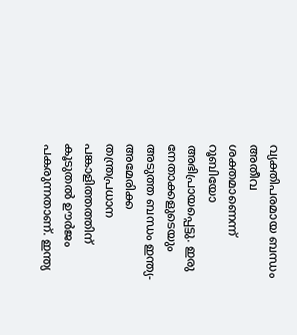വ്യക്തിപരമായ ബന്ധം അതീവ ശക്തമാണെന്ന് റൂബിയോ അഭിപ്രായപ്പെട്ടു. ഇരു നേതാക്കളുടെയും അടുത്ത ബന്ധം ഇന്ത്യ-അമേരിക്ക തന്ത്രപ്രധാന പങ്കാളിത്തത്തിന് കൂടുതൽ ഊർജം പകരുന്നതാണ്. ഇന്ത്യ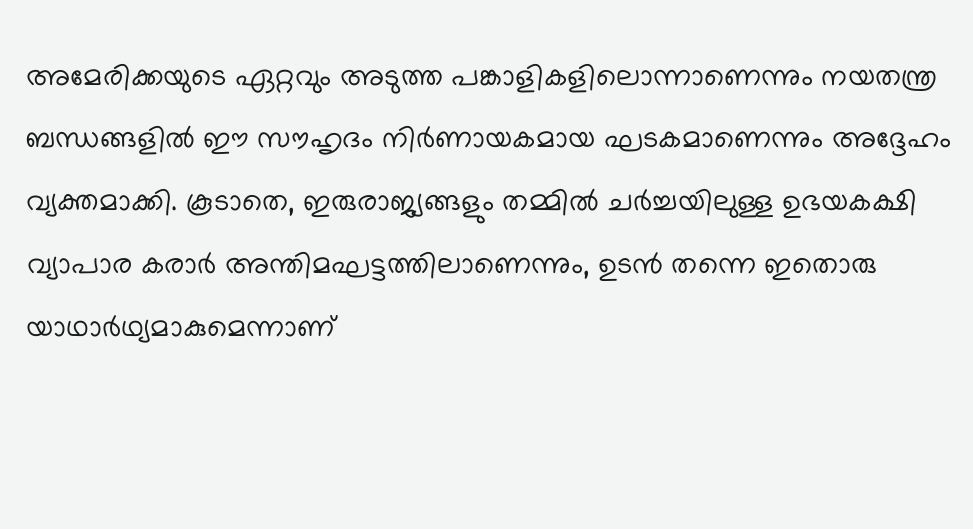അമേരിക്കയുടെ ഏറ്റവും അടുത്ത പങ്കാളികളിലൊന്നാണെന്നും നയതന്ത്ര ബന്ധങ്ങളിൽ ഈ സൗഹൃദം നിർണായകമായ ഘടകമാണെന്നും അദ്ദേഹം വ്യക്തമാക്കി. കൂടാതെ, ഇരുരാജ്യങ്ങളും തമ്മിൽ ചർച്ചയിലുള്ള ഉഭയകക്ഷി വ്യാപാര കരാർ അന്തിമഘട്ടത്തിലാണെന്നും, ഉടൻ തന്നെ ഇതൊരു യാഥാർഥ്യമാകുമെന്നാണ്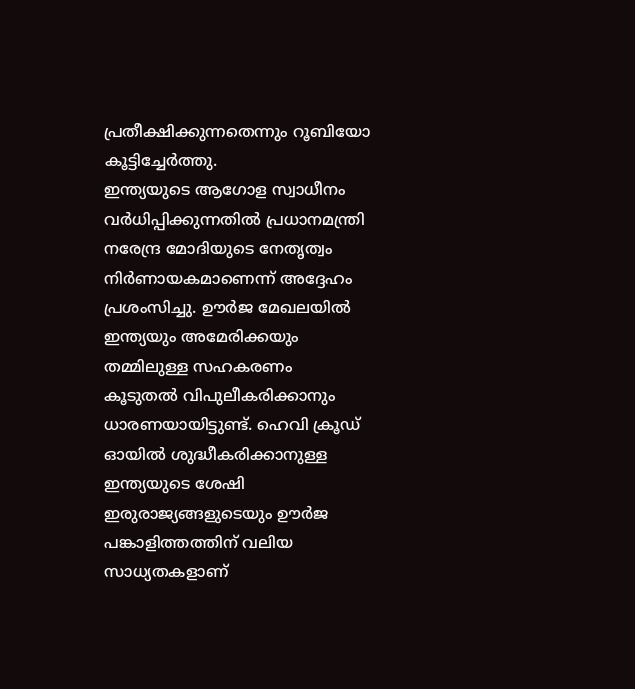പ്രതീക്ഷിക്കുന്നതെന്നും റൂബിയോ കൂട്ടിച്ചേർത്തു.
ഇന്ത്യയുടെ ആഗോള സ്വാധീനം വർധിപ്പിക്കുന്നതിൽ പ്രധാനമന്ത്രി നരേന്ദ്ര മോദിയുടെ നേതൃത്വം നിർണായകമാണെന്ന് അദ്ദേഹം പ്രശംസിച്ചു. ഊർജ മേഖലയിൽ ഇന്ത്യയും അമേരിക്കയും തമ്മിലുള്ള സഹകരണം കൂടുതൽ വിപുലീകരിക്കാനും ധാരണയായിട്ടുണ്ട്. ഹെവി ക്രൂഡ് ഓയിൽ ശുദ്ധീകരിക്കാനുള്ള ഇന്ത്യയുടെ ശേഷി ഇരുരാജ്യങ്ങളുടെയും ഊർജ പങ്കാളിത്തത്തിന് വലിയ സാധ്യതകളാണ്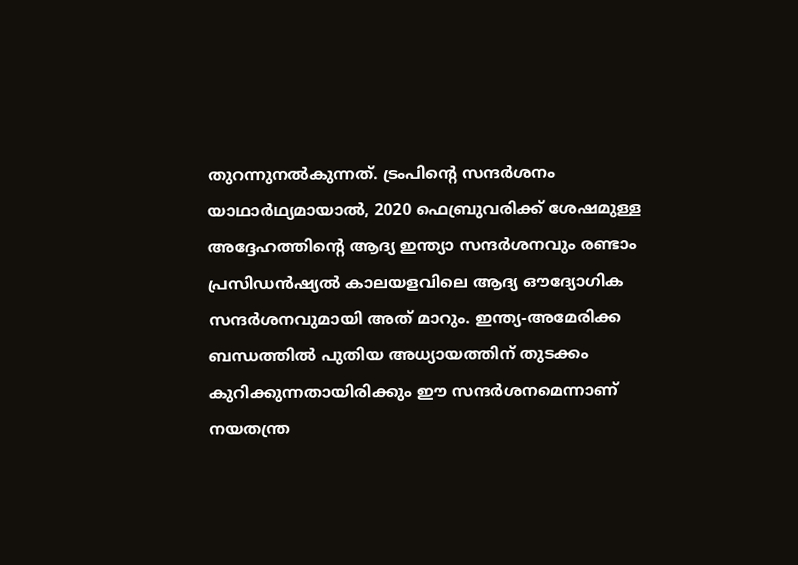തുറന്നുനൽകുന്നത്. ട്രംപിന്റെ സന്ദർശനം യാഥാർഥ്യമായാൽ, 2020 ഫെബ്രുവരിക്ക് ശേഷമുള്ള അദ്ദേഹത്തിന്റെ ആദ്യ ഇന്ത്യാ സന്ദർശനവും രണ്ടാം പ്രസിഡൻഷ്യൽ കാലയളവിലെ ആദ്യ ഔദ്യോഗിക സന്ദർശനവുമായി അത് മാറും. ഇന്ത്യ-അമേരിക്ക ബന്ധത്തിൽ പുതിയ അധ്യായത്തിന് തുടക്കം കുറിക്കുന്നതായിരിക്കും ഈ സന്ദർശനമെന്നാണ് നയതന്ത്ര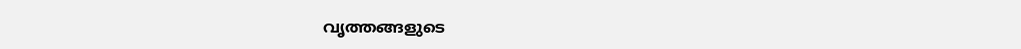വൃത്തങ്ങളുടെ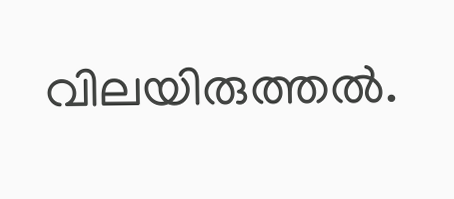വിലയിരുത്തൽ.